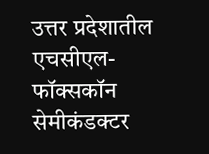उत्तर प्रदेशातील एचसीएल-फॉक्सकॉन सेमीकंडक्टर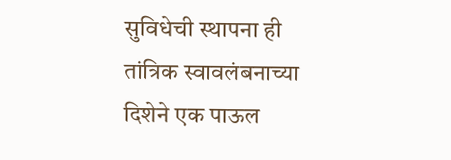सुविधेची स्थापना ही तांत्रिक स्वावलंबनाच्या दिशेने एक पाऊल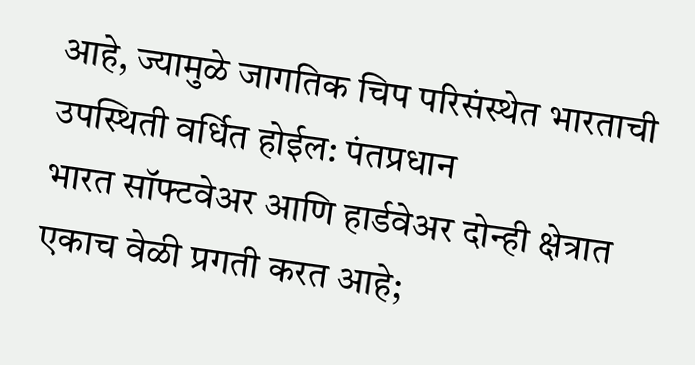आहे, ज्यामुळे जागतिक चिप परिसंस्थेत भारताची उपस्थिती वर्धित होईल: पंतप्रधान
भारत सॉफ्टवेअर आणि हार्डवेअर दोन्ही क्षेत्रात एकाच वेळी प्रगती करत आहे;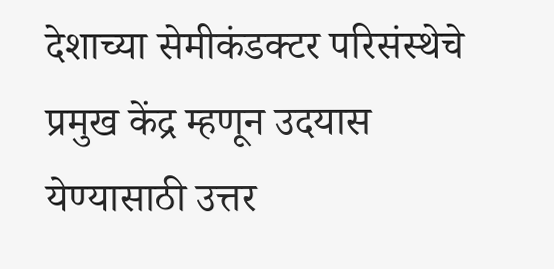देशाच्या सेमीकंडक्टर परिसंस्थेचे प्रमुख केंद्र म्हणून उदयास येण्यासाठी उत्तर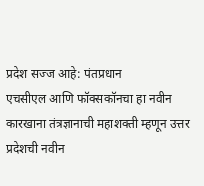प्रदेश सज्ज आहे: पंतप्रधान
एचसीएल आणि फॉक्सकॉनचा हा नवीन कारखाना तंत्रज्ञानाची महाशक्ती म्हणून उत्तर प्रदेशची नवीन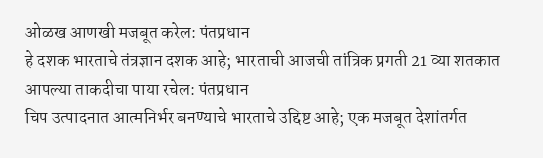ओळख आणखी मजबूत करेल: पंतप्रधान
हे दशक भारताचे तंत्रज्ञान दशक आहे; भारताची आजची तांत्रिक प्रगती 21 व्या शतकात आपल्या ताकदीचा पाया रचेल: पंतप्रधान
चिप उत्पादनात आत्मनिर्भर बनण्याचे भारताचे उद्दिष्ट आहे; एक मजबूत देशांतर्गत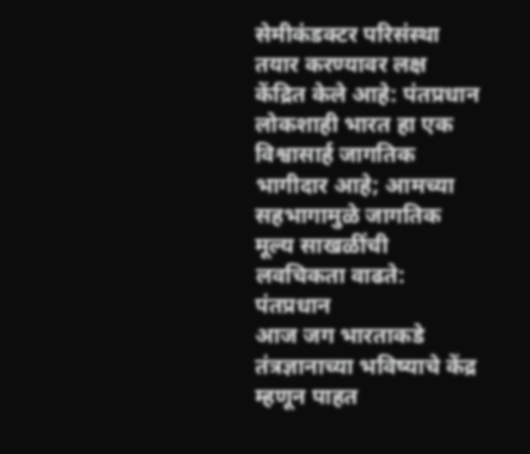सेमीकंडक्टर परिसंस्था तयार करण्यावर लक्ष केंद्रित केले आहे: पंतप्रधान
लोकशाही भारत हा एक विश्वासार्ह जागतिक भागीदार आहे; आमच्या सहभागामुळे जागतिक मूल्य साखळींची लवचिकता वाढते: पंतप्रधान
आज जग भारताकडे तंत्रज्ञानाच्या भविष्याचे केंद्र म्हणून पाहत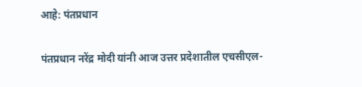आहे: पंतप्रधान

पंतप्रधान नरेंद्र मोदी यांनी आज उत्तर प्रदेशातील एचसीएल-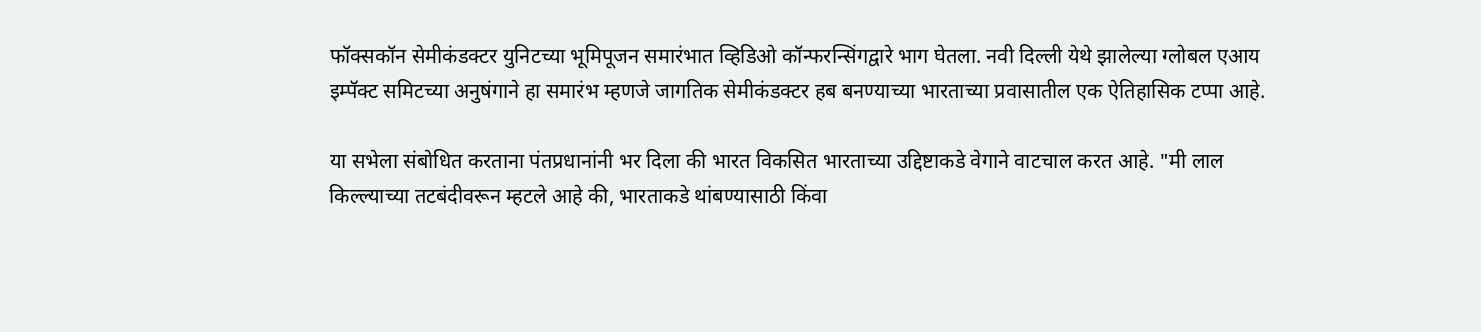फॉक्सकॉन सेमीकंडक्टर युनिटच्या भूमिपूजन समारंभात व्हिडिओ कॉन्फरन्सिंगद्वारे भाग घेतला. नवी दिल्ली येथे झालेल्या ग्लोबल एआय इम्पॅक्ट समिटच्या अनुषंगाने हा समारंभ म्हणजे जागतिक सेमीकंडक्टर हब बनण्याच्या भारताच्या प्रवासातील एक ऐतिहासिक टप्पा आहे.

या सभेला संबोधित करताना पंतप्रधानांनी भर दिला की भारत विकसित भारताच्या उद्दिष्टाकडे वेगाने वाटचाल करत आहे. "मी लाल किल्ल्याच्या तटबंदीवरून म्हटले आहे की, भारताकडे थांबण्यासाठी किंवा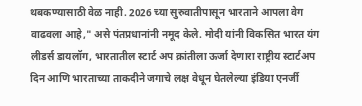थबकण्यासाठी वेळ नाही. 2026 च्या सुरुवातीपासून भारताने आपला वेग वाढवला आहे," असे पंतप्रधानांनी नमूद केले. मोदी यांनी विकसित भारत यंग लीडर्स डायलॉग, भारतातील स्टार्ट अप क्रांतीला ऊर्जा देणारा राष्ट्रीय स्टार्टअप दिन आणि भारताच्या ताकदीने जगाचे लक्ष वेधून घेतलेल्या इंडिया एनर्जी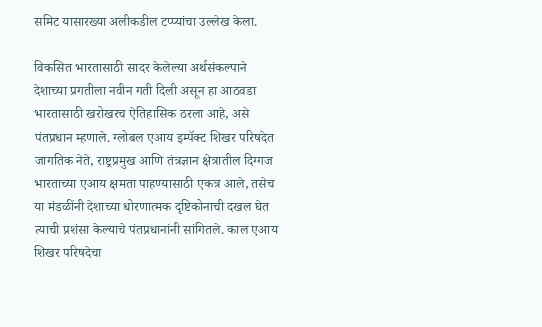समिट यासारख्या अलीकडील टप्प्यांचा उल्लेख केला.

विकसित भारतासाठी सादर केलेल्या अर्थसंकल्पाने देशाच्या प्रगतीला नवीन गती दिली असून हा आठवडा भारतासाठी खरोखरच ऐतिहासिक ठरला आहे, असे पंतप्रधान म्हणाले. ग्लोबल एआय इम्पॅक्ट शिखर परिषदेत जागतिक नेते, राष्ट्रप्रमुख आणि तंत्रज्ञान क्षेत्रातील दिग्गज भारताच्या एआय क्षमता पाहण्यासाठी एकत्र आले, तसेच या मंडळींनी देशाच्या धोरणात्मक दृष्टिकोनाची दखल घेत त्याची प्रशंसा केल्याचे पंतप्रधानांनी सांगितले. काल एआय शिखर परिषदेचा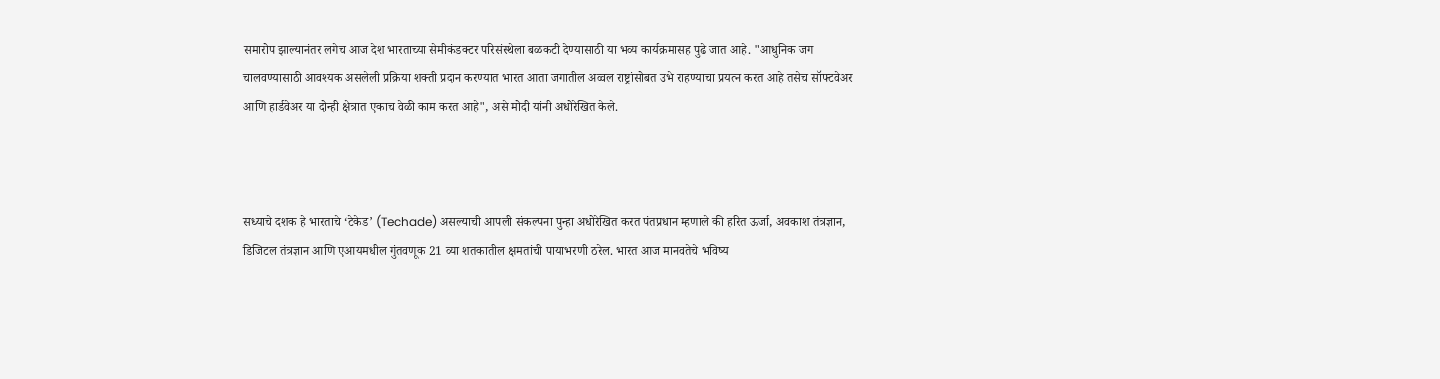समारोप झाल्यानंतर लगेच आज देश भारताच्या सेमीकंडक्टर परिसंस्थेला बळकटी देण्यासाठी या भव्य कार्यक्रमासह पुढे जात आहे. "आधुनिक जग चालवण्यासाठी आवश्यक असलेली प्रक्रिया शक्ती प्रदान करण्यात भारत आता जगातील अव्वल राष्ट्रांसोबत उभे राहण्याचा प्रयत्न करत आहे तसेच सॉफ्टवेअर आणि हार्डवेअर या दोन्ही क्षेत्रात एकाच वेळी काम करत आहे", असे मोदी यांनी अधोरेखित केले.



सध्याचे दशक हे भारताचे ‘टेकेड’ (Techade) असल्याची आपली संकल्पना पुन्हा अधोरेखित करत पंतप्रधान म्हणाले की हरित ऊर्जा, अवकाश तंत्रज्ञान, डिजिटल तंत्रज्ञान आणि एआयमधील गुंतवणूक 21 व्या शतकातील क्षमतांची पायाभरणी ठरेल. भारत आज मानवतेचे भविष्य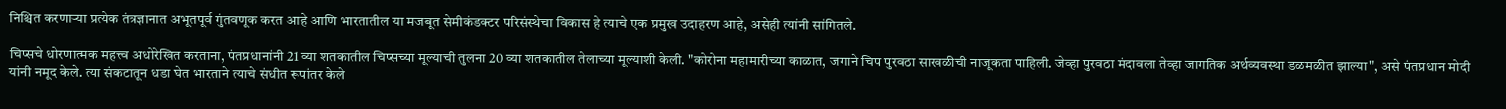निश्चित करणाऱ्या प्रत्येक तंत्रज्ञानात अभूतपूर्व गुंतवणूक करत आहे आणि भारतातील या मजबूत सेमीकंडक्टर परिसंस्थेचा विकास हे त्याचे एक प्रमुख उदाहरण आहे, असेही त्यांनी सांगितले.

चिप्सचे धोरणात्मक महत्त्व अधोरेखित करताना, पंतप्रधानांनी 21 व्या शतकातील चिप्सच्या मूल्याची तुलना 20 व्या शतकातील तेलाच्या मूल्याशी केली. "कोरोना महामारीच्या काळात, जगाने चिप पुरवठा साखळीची नाजूकता पाहिली. जेव्हा पुरवठा मंदावला तेव्हा जागतिक अर्थव्यवस्था डळमळीत झाल्या", असे पंतप्रधान मोदी यांनी नमूद केले. त्या संकटातून धडा घेत भारताने त्याचे संधीत रूपांतर केले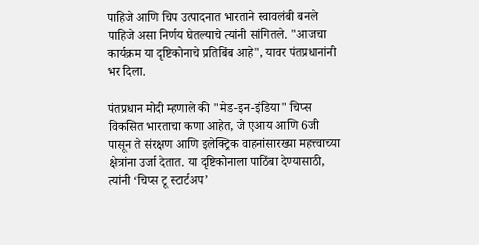पाहिजे आणि चिप उत्पादनात भारताने स्वावलंबी बनले पाहिजे असा निर्णय घेतल्याचे त्यांनी सांगितले. "आजचा कार्यक्रम या दृष्टिकोनाचे प्रतिबिंब आहे", यावर पंतप्रधानांनी भर दिला.

पंतप्रधान मोदी म्हणाले की "मेड-इन-इंडिया" चिप्स विकसित भारताचा कणा आहेत, जे एआय आणि 6जी पासून ते संरक्षण आणि इलेक्ट्रिक वाहनांसारख्या महत्त्वाच्या क्षेत्रांना उर्जा देतात. या दृष्टिकोनाला पाठिंबा देण्यासाठी, त्यांनी ‘चिप्स टू स्टार्टअप’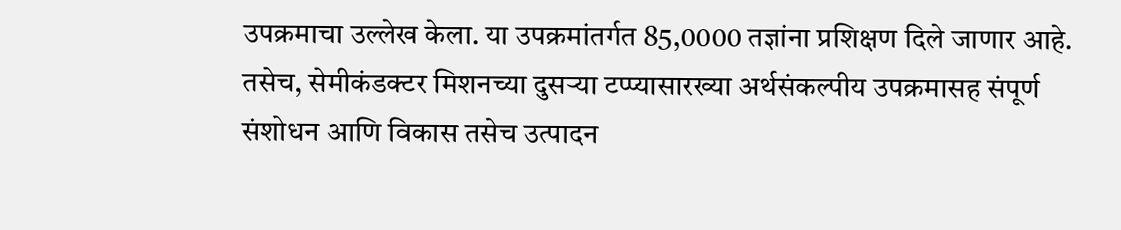उपक्रमाचा उल्लेख केला. या उपक्रमांतर्गत 85,0000 तज्ञांना प्रशिक्षण दिले जाणार आहे. तसेच, सेमीकंडक्टर मिशनच्या दुसऱ्या टप्प्यासारख्या अर्थसंकल्पीय उपक्रमासह संपूर्ण संशोधन आणि विकास तसेच उत्पादन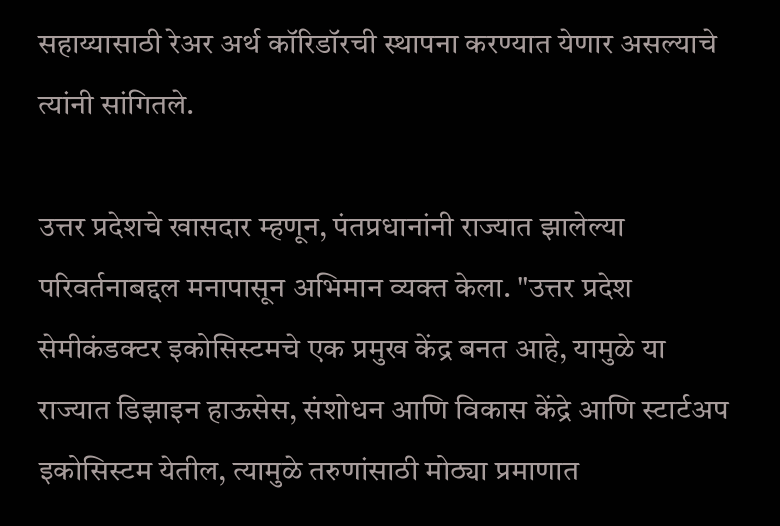सहाय्यासाठी रेअर अर्थ कॉरिडॉरची स्थापना करण्यात येणार असल्याचे त्यांनी सांगितले.

उत्तर प्रदेशचे खासदार म्हणून, पंतप्रधानांनी राज्यात झालेल्या परिवर्तनाबद्दल मनापासून अभिमान व्यक्त केला. "उत्तर प्रदेश सेमीकंडक्टर इकोसिस्टमचे एक प्रमुख केंद्र बनत आहे, यामुळे या राज्यात डिझाइन हाऊसेस, संशोधन आणि विकास केंद्रे आणि स्टार्टअप इकोसिस्टम येतील, त्यामुळे तरुणांसाठी मोठ्या प्रमाणात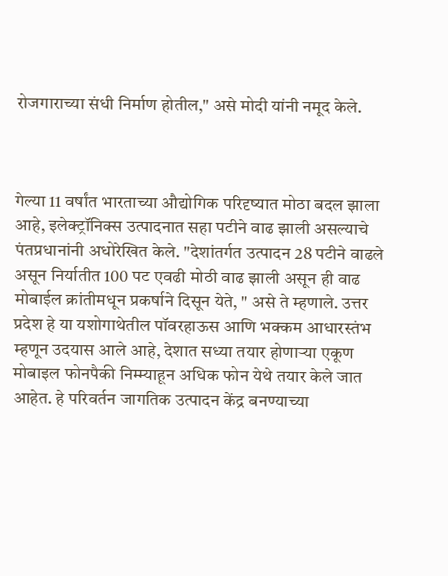रोजगाराच्या संधी निर्माण होतील," असे मोदी यांनी नमूद केले.



गेल्या 11 वर्षांत भारताच्या औद्योगिक परिदृष्यात मोठा बदल झाला आहे, इलेक्ट्रॉनिक्स उत्पादनात सहा पटीने वाढ झाली असल्याचे पंतप्रधानांनी अधोरेखित केले. "देशांतर्गत उत्पादन 28 पटीने वाढले असून निर्यातीत 100 पट एवढी मोठी वाढ झाली असून ही वाढ मोबाईल क्रांतीमधून प्रकर्षाने दिसून येते, " असे ते म्हणाले. उत्तर प्रदेश हे या यशोगाथेतील पॉवरहाऊस आणि भक्कम आधारस्तंभ म्हणून उदयास आले आहे, देशात सध्या तयार होणाऱ्या एकूण मोबाइल फोनपैकी निम्म्याहून अधिक फोन येथे तयार केले जात आहेत. हे परिवर्तन जागतिक उत्पादन केंद्र बनण्याच्या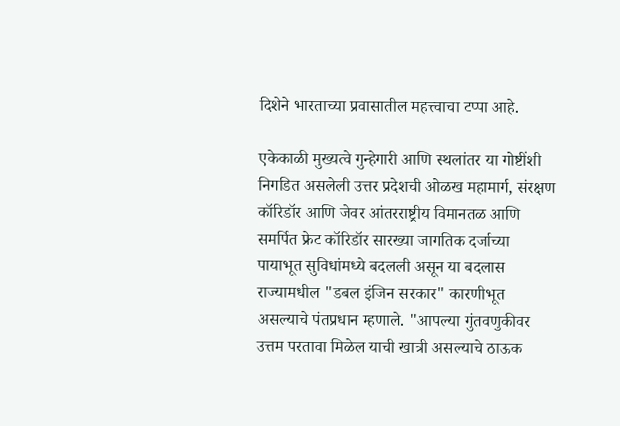दिशेने भारताच्या प्रवासातील महत्त्वाचा टप्पा आहे.

एकेकाळी मुख्यत्वे गुन्हेगारी आणि स्थलांतर या गोष्टींशी निगडित असलेली उत्तर प्रदेशची ओळख महामार्ग, संरक्षण कॉरिडॉर आणि जेवर आंतरराष्ट्रीय विमानतळ आणि समर्पित फ्रेट कॉरिडॉर सारख्या जागतिक दर्जाच्या पायाभूत सुविधांमध्ये बदलली असून या बदलास राज्यामधील "डबल इंजिन सरकार" कारणीभूत असल्याचे पंतप्रधान म्हणाले. "आपल्या गुंतवणुकीवर उत्तम परतावा मिळेल याची खात्री असल्याचे ठाऊक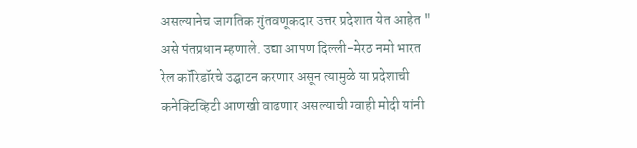असल्यानेच जागतिक गुंतवणूकदार उत्तर प्रदेशात येत आहेत " असे पंतप्रधान म्हणाले. उद्या आपण दिल्ली-मेरठ नमो भारत रेल कॉरिडॉरचे उद्घाटन करणार असून त्यामुळे या प्रदेशाची कनेक्टिव्हिटी आणखी वाढणार असल्याची ग्वाही मोदी यांनी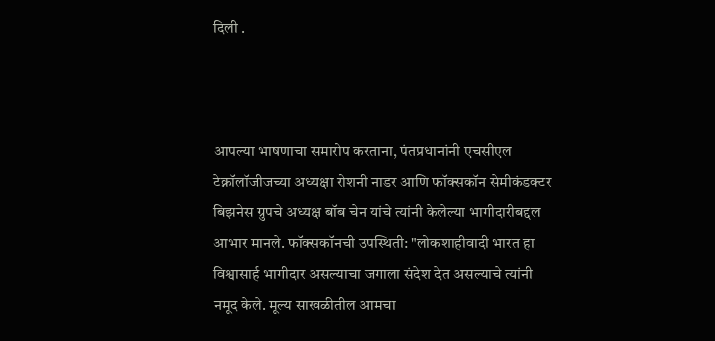दिली .



आपल्या भाषणाचा समारोप करताना, पंतप्रधानांनी एचसीएल टेक्नॉलॉजीजच्या अध्यक्षा रोशनी नाडर आणि फॉक्सकॉन सेमीकंडक्टर बिझनेस ग्रुपचे अध्यक्ष बॉब चेन यांचे त्यांनी केलेल्या भागीदारीबद्दल आभार मानले. फॉक्सकॉनची उपस्थिती: "लोकशाहीवादी भारत हा विश्वासार्ह भागीदार असल्याचा जगाला संदेश देत असल्याचे त्यांनी नमूद केले. मूल्य साखळीतील आमचा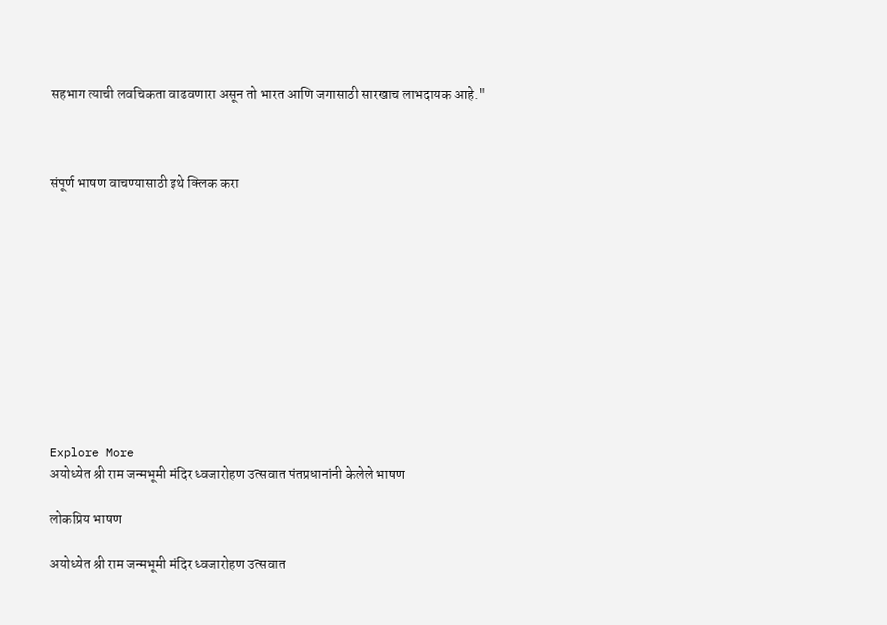सहभाग त्याची लवचिकता वाढवणारा असून तो भारत आणि जगासाठी सारखाच लाभदायक आहे."



संपूर्ण भाषण वाचण्यासाठी इथे क्लिक करा











Explore More
अयोध्येत श्री राम जन्मभूमी मंदिर ध्वजारोहण उत्सवात पंतप्रधानांनी केलेले भाषण

लोकप्रिय भाषण

अयोध्येत श्री राम जन्मभूमी मंदिर ध्वजारोहण उत्सवात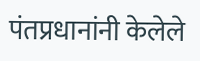पंतप्रधानांनी केलेले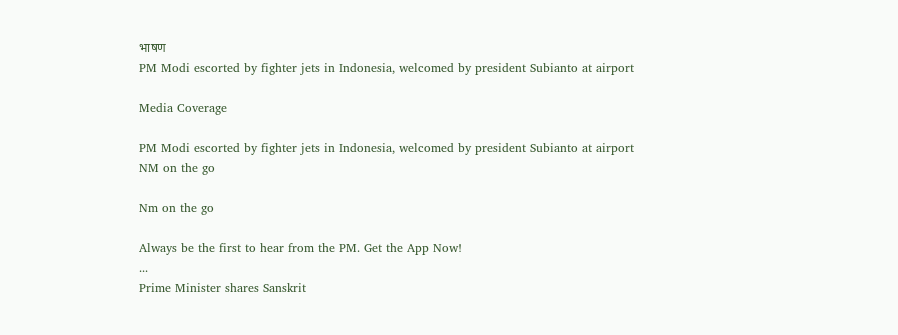भाषण
PM Modi escorted by fighter jets in Indonesia, welcomed by president Subianto at airport

Media Coverage

PM Modi escorted by fighter jets in Indonesia, welcomed by president Subianto at airport
NM on the go

Nm on the go

Always be the first to hear from the PM. Get the App Now!
...
Prime Minister shares Sanskrit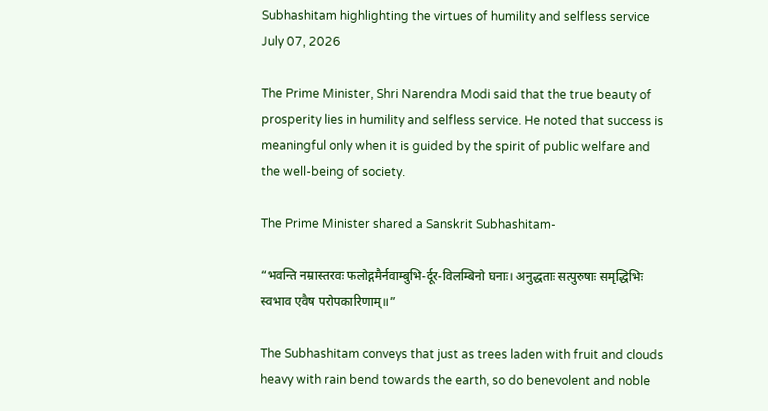Subhashitam highlighting the virtues of humility and selfless service
July 07, 2026

The Prime Minister, Shri Narendra Modi said that the true beauty of prosperity lies in humility and selfless service. He noted that success is meaningful only when it is guided by the spirit of public welfare and the well-being of society.

The Prime Minister shared a Sanskrit Subhashitam-

“भवन्ति नम्रास्तरवः फलोद्गमैर्नवाम्बुभि-र्दूर-विलम्बिनो घनाः। अनुद्धताः सत्पुरुषाः समृद्धिभिः स्वभाव एवैष परोपकारिणाम्॥”

The Subhashitam conveys that just as trees laden with fruit and clouds heavy with rain bend towards the earth, so do benevolent and noble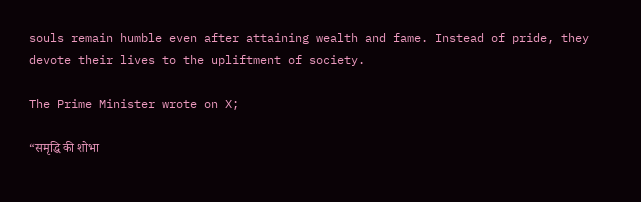souls remain humble even after attaining wealth and fame. Instead of pride, they devote their lives to the upliftment of society.

The Prime Minister wrote on X;

“समृद्धि की शोभा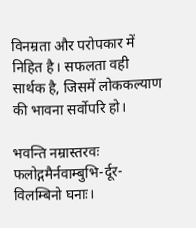विनम्रता और परोपकार में निहित है। सफलता वही सार्थक है, जिसमें लोककल्याण की भावना सर्वोपरि हो।

भवन्ति नम्रास्तरवः फलोद्गमैर्नवाम्बुभि-र्दूर-विलम्बिनो घनाः।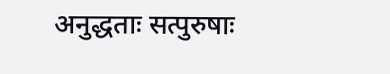अनुद्धताः सत्पुरुषाः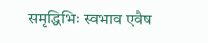समृद्धिभिः स्वभाव एवैष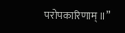परोपकारिणाम्॥”